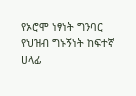የኦሮሞ ነፃነት ግንባር የህዝብ ግኑኝነት ከፍተኛ ሀላፊ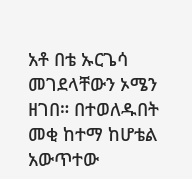አቶ በቴ ኡርጌሳ መገደላቸውን ኦሜን ዘገበ። በተወለዱበት መቂ ከተማ ከሆቴል አውጥተው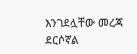እንገደሏቸው መረጃ ደርሶኛል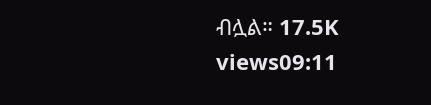ብሏል። 17.5K views09:11